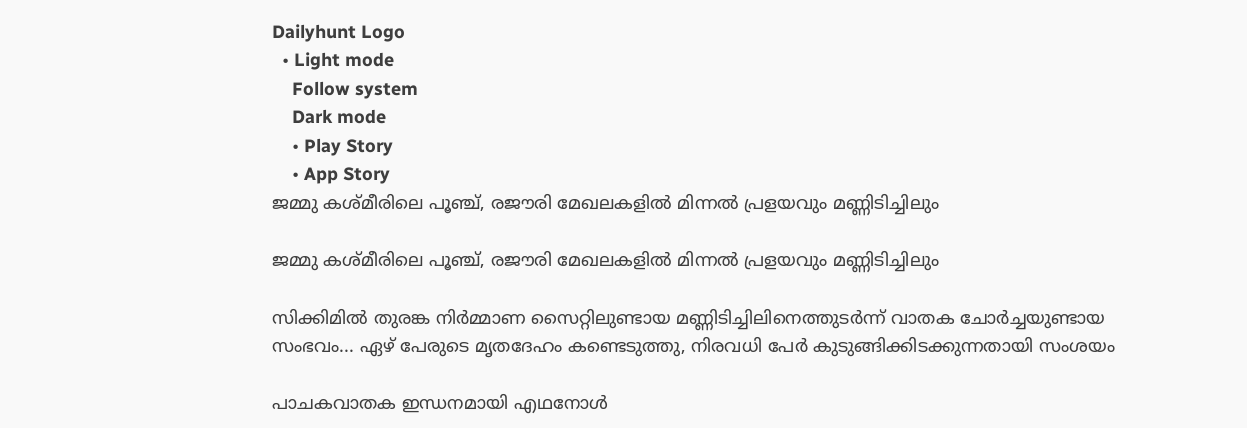Dailyhunt Logo
  • Light mode
    Follow system
    Dark mode
    • Play Story
    • App Story
ജമ്മു കശ്മീരിലെ പൂഞ്ച്, രജൗരി മേഖലകളില്‍ മിന്നല്‍ പ്രളയവും മണ്ണിടിച്ചിലും

ജമ്മു കശ്മീരിലെ പൂഞ്ച്, രജൗരി മേഖലകളില്‍ മിന്നല്‍ പ്രളയവും മണ്ണിടിച്ചിലും

സിക്കിമില്‍ തുരങ്ക നിർമ്മാണ സൈറ്റിലുണ്ടായ മണ്ണിടിച്ചിലിനെത്തുടർന്ന് വാതക ചോർച്ചയുണ്ടായ സംഭവം... ഏഴ് പേരുടെ മൃതദേഹം കണ്ടെടുത്തു, നിരവധി പേർ കുടുങ്ങിക്കിടക്കുന്നതായി സംശയം

പാചകവാതക ഇന്ധനമായി എഥനോള്‍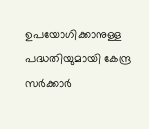ഉപയോഗിക്കാനുള്ള പദ്ധതിയുമായി കേന്ദ്ര സര്‍ക്കാര്‍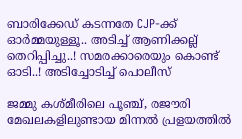ബാരിക്കേഡ് കടന്നതേ CJP-ക്ക് ഓർമ്മയുള്ളൂ.. അടിച്ച്‌ ആണിക്കല്ല് തെറിപ്പിച്ചു..! സമരക്കാരെയും കൊണ്ട് ഓടി..! അടിച്ചോടിച്ച്‌ പൊലീസ്

ജമ്മു കശ്മീരിലെ പൂഞ്ച്, രജൗരി മേഖലകളിലുണ്ടായ മിന്നല്‍ പ്രളയത്തില്‍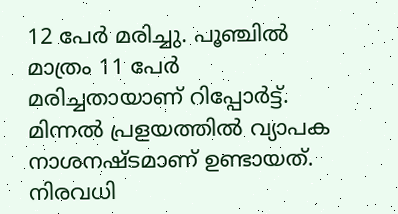12 പേര്‍ മരിച്ചു. പൂഞ്ചില്‍ മാത്രം 11 പേര്‍ മരിച്ചതായാണ് റിപ്പോര്‍ട്ട്. മിന്നല്‍ പ്രളയത്തില്‍ വ്യാപക നാശനഷ്ടമാണ് ഉണ്ടായത്. നിരവധി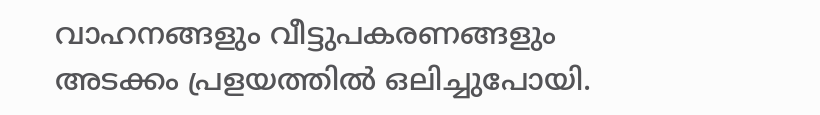വാഹനങ്ങളും വീട്ടുപകരണങ്ങളും അടക്കം പ്രളയത്തില്‍ ഒലിച്ചുപോയി.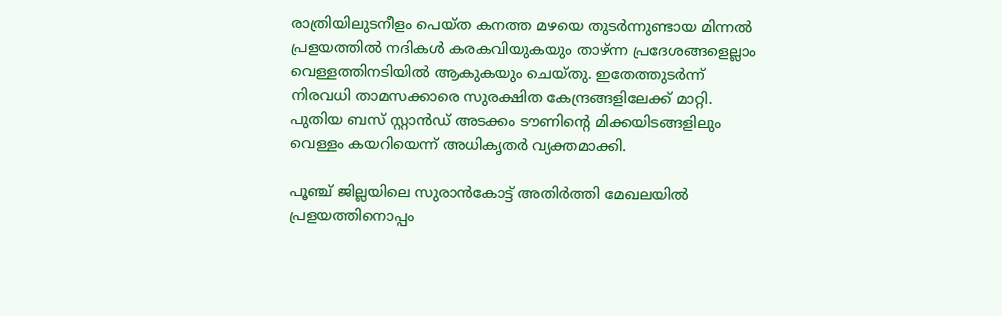രാത്രിയിലുടനീളം പെയ്ത കനത്ത മഴയെ തുടര്‍ന്നുണ്ടായ മിന്നല്‍ പ്രളയത്തില്‍ നദികള്‍ കരകവിയുകയും താഴ്ന്ന പ്രദേശങ്ങളെല്ലാം വെള്ളത്തിനടിയില്‍ ആകുകയും ചെയ്തു. ഇതേത്തുടര്‍ന്ന് നിരവധി താമസക്കാരെ സുരക്ഷിത കേന്ദ്രങ്ങളിലേക്ക് മാറ്റി. പുതിയ ബസ് സ്റ്റാന്‍ഡ് അടക്കം ടൗണിന്റെ മിക്കയിടങ്ങളിലും വെള്ളം കയറിയെന്ന് അധികൃതര്‍ വ്യക്തമാക്കി.

പൂഞ്ച് ജില്ലയിലെ സുരാന്‍കോട്ട് അതിര്‍ത്തി മേഖലയില്‍ പ്രളയത്തിനൊപ്പം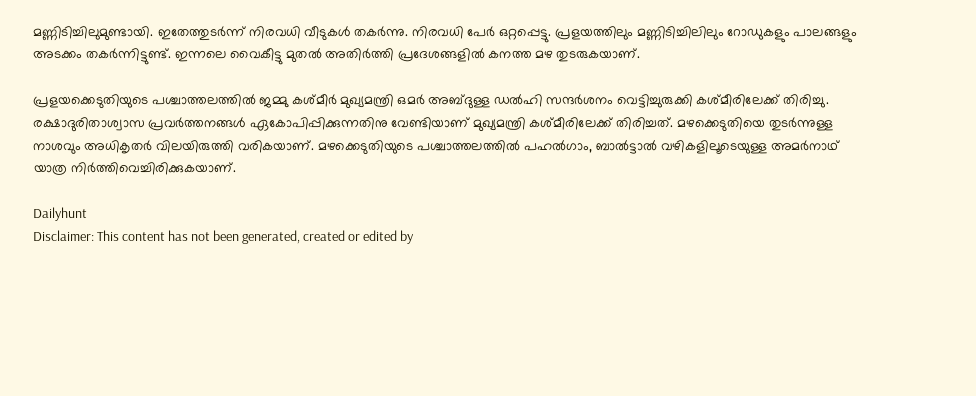മണ്ണിടിച്ചിലുമുണ്ടായി. ഇതേത്തുടര്‍ന്ന് നിരവധി വീടുകള്‍ തകര്‍ന്നു. നിരവധി പേര്‍ ഒറ്റപ്പെട്ടു. പ്രളയത്തിലും മണ്ണിടിച്ചിലിലും റോഡുകളും പാലങ്ങളും അടക്കം തകര്‍ന്നിട്ടുണ്ട്. ഇന്നലെ വൈകീട്ടു മുതല്‍ അതിര്‍ത്തി പ്രദേശങ്ങളില്‍ കനത്ത മഴ തുടരുകയാണ്.

പ്രളയക്കെടുതിയുടെ പശ്ചാത്തലത്തില്‍ ജമ്മു കശ്മീര്‍ മുഖ്യമന്ത്രി ഒമര്‍ അബ്ദുള്ള ഡല്‍ഹി സന്ദര്‍ശനം വെട്ടിച്ചുരുക്കി കശ്മീരിലേക്ക് തിരിച്ചു. രക്ഷാദുരിതാശ്വാസ പ്രവര്‍ത്തനങ്ങള്‍ ഏകോപിപ്പിക്കുന്നതിനു വേണ്ടിയാണ് മുഖ്യമന്ത്രി കശ്മീരിലേക്ക് തിരിച്ചത്. മഴക്കെടുതിയെ തുടര്‍ന്നുള്ള നാശവും അധികൃതര്‍ വിലയിരുത്തി വരികയാണ്. മഴക്കെടുതിയുടെ പശ്ചാത്തലത്തില്‍ പഹല്‍ഗാം, ബാല്‍ട്ടാല്‍ വഴികളിലൂടെയുള്ള അമര്‍നാഥ് യാത്ര നിര്‍ത്തിവെച്ചിരിക്കുകയാണ്.

Dailyhunt
Disclaimer: This content has not been generated, created or edited by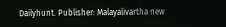Dailyhunt. Publisher: Malayalivartha new